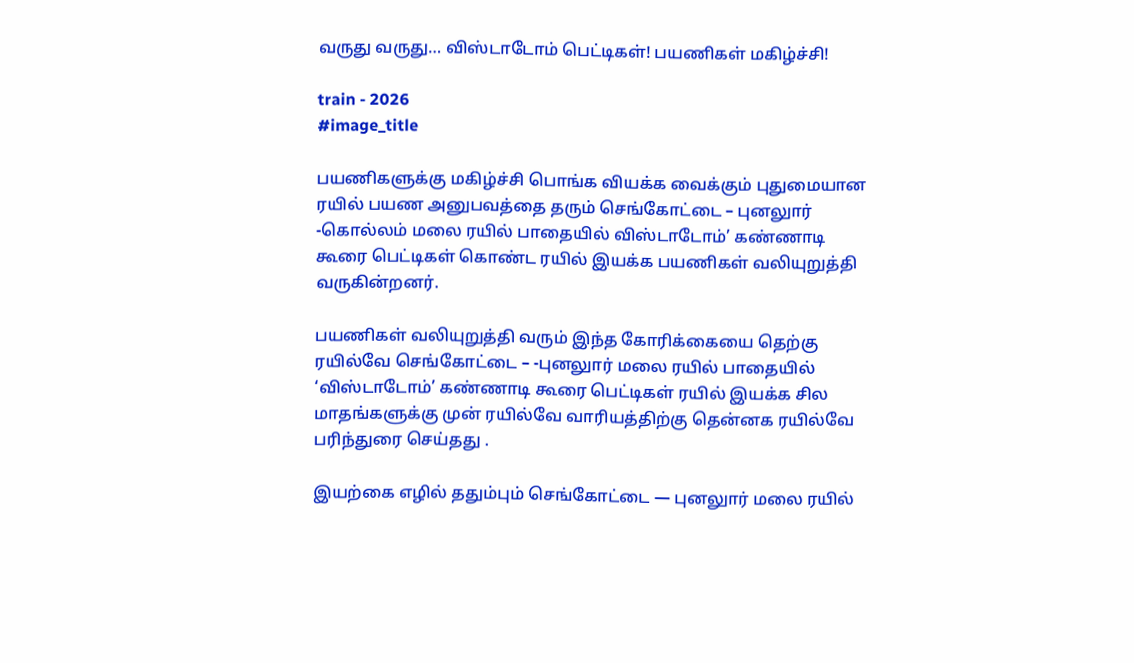வருது வருது… விஸ்டாடோம் பெட்டிகள்! பயணிகள் மகிழ்ச்சி!

train - 2026
#image_title

பயணிகளுக்கு மகிழ்ச்சி பொங்க வியக்க வைக்கும் புதுமையான ரயில் பயண அனுபவத்தை தரும் செங்கோட்டை – புனலுார் -கொல்லம் மலை ரயில் பாதையில் விஸ்டாடோம்’ கண்ணாடி கூரை பெட்டிகள் கொண்ட ரயில் இயக்க பயணிகள் வலியுறுத்தி வருகின்றனர்.

பயணிகள் வலியுறுத்தி வரும் இந்த கோரிக்கையை தெற்கு ரயில்வே செங்கோட்டை – -புனலுார் மலை ரயில் பாதையில் ‘விஸ்டாடோம்’ கண்ணாடி கூரை பெட்டிகள் ரயில் இயக்க சில மாதங்களுக்கு முன் ரயில்வே வாரியத்திற்கு தென்னக ரயில்வே பரிந்துரை செய்தது .

இயற்கை எழில் ததும்பும் செங்கோட்டை — புனலுார் மலை ரயில்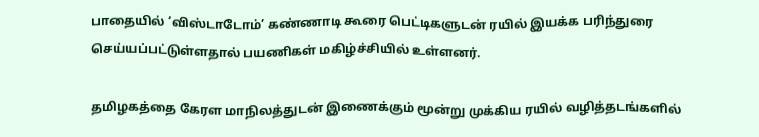பாதையில் ‘விஸ்டாடோம்’ கண்ணாடி கூரை பெட்டிகளுடன் ரயில் இயக்க பரிந்துரை செய்யப்பட்டுள்ளதால் பயணிகள் மகிழ்ச்சியில் உள்ளனர்.

தமிழகத்தை கேரள மாநிலத்துடன் இணைக்கும் மூன்று முக்கிய ரயில் வழித்தடங்களில்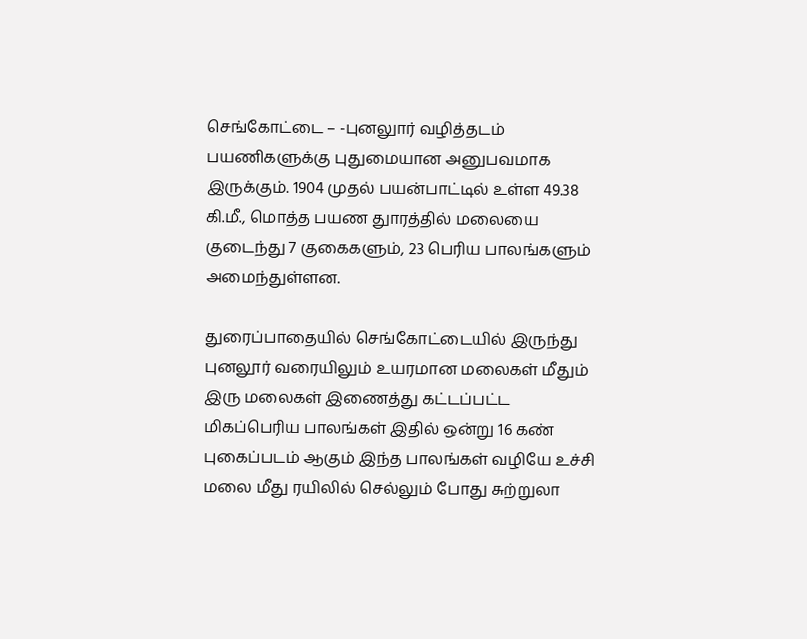செங்கோட்டை – -புனலுார் வழித்தடம் பயணிகளுக்கு புதுமையான அனுபவமாக இருக்கும். 1904 முதல் பயன்பாட்டில் உள்ள 49.38 கி.மீ., மொத்த பயண துாரத்தில் மலையை குடைந்து 7 குகைகளும், 23 பெரிய பாலங்களும் அமைந்துள்ளன.

துரைப்பாதையில் செங்கோட்டையில் இருந்து புனலூர் வரையிலும் உயரமான மலைகள் மீதும் இரு மலைகள் இணைத்து கட்டப்பட்ட மிகப்பெரிய பாலங்கள் இதில் ஒன்று 16 கண் புகைப்படம் ஆகும் இந்த பாலங்கள் வழியே உச்சி மலை மீது ரயிலில் செல்லும் போது சுற்றுலா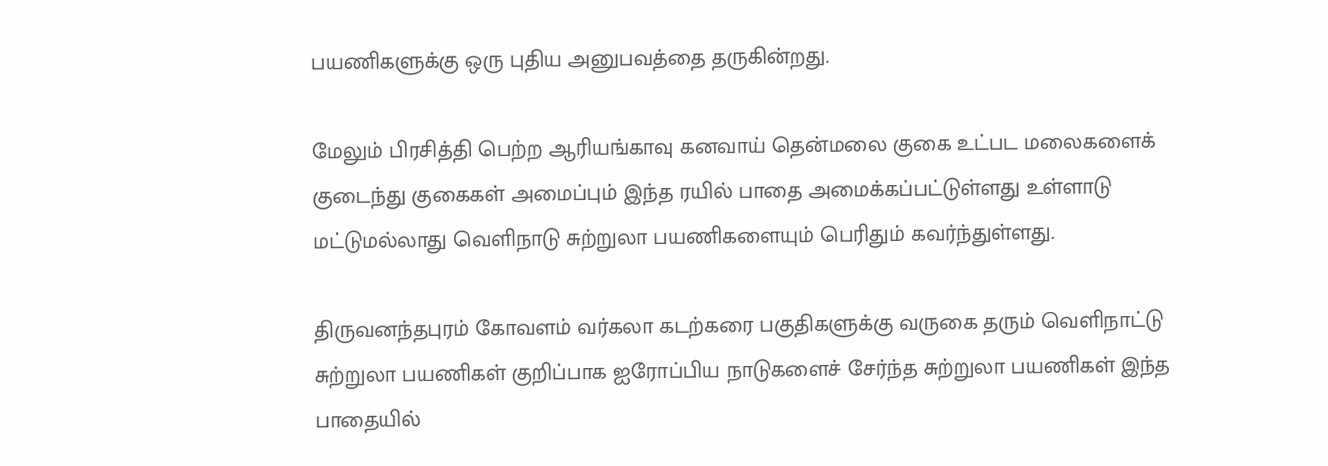பயணிகளுக்கு ஒரு புதிய அனுபவத்தை தருகின்றது.

மேலும் பிரசித்தி பெற்ற ஆரியங்காவு கனவாய் தென்மலை குகை உட்பட மலைகளைக் குடைந்து குகைகள் அமைப்பும் இந்த ரயில் பாதை அமைக்கப்பட்டுள்ளது உள்ளாடு மட்டுமல்லாது வெளிநாடு சுற்றுலா பயணிகளையும் பெரிதும் கவர்ந்துள்ளது.

திருவனந்தபுரம் கோவளம் வர்கலா கடற்கரை பகுதிகளுக்கு வருகை தரும் வெளிநாட்டு சுற்றுலா பயணிகள் குறிப்பாக ஐரோப்பிய நாடுகளைச் சேர்ந்த சுற்றுலா பயணிகள் இந்த பாதையில்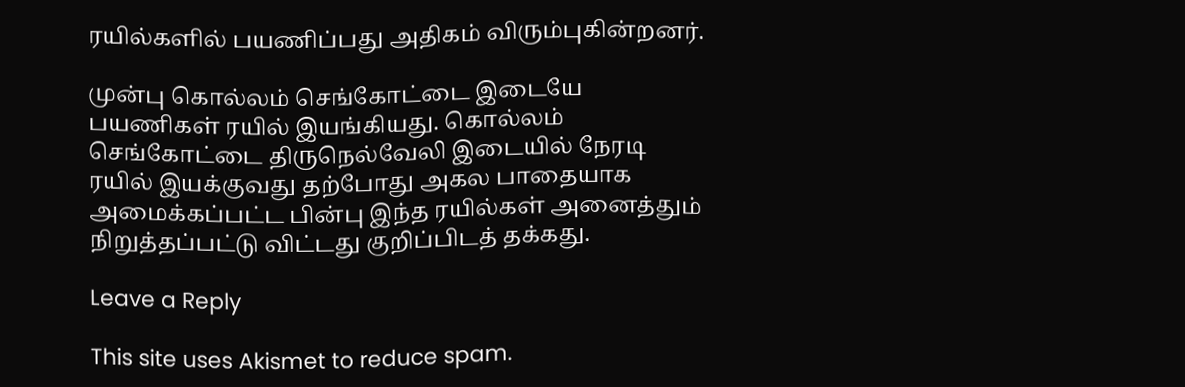ரயில்களில் பயணிப்பது அதிகம் விரும்புகின்றனர்.

முன்பு கொல்லம் செங்கோட்டை இடையே பயணிகள் ரயில் இயங்கியது. கொல்லம் செங்கோட்டை திருநெல்வேலி இடையில் நேரடி ரயில் இயக்குவது தற்போது அகல பாதையாக அமைக்கப்பட்ட பின்பு இந்த ரயில்கள் அனைத்தும் நிறுத்தப்பட்டு விட்டது குறிப்பிடத் தக்கது.

Leave a Reply

This site uses Akismet to reduce spam.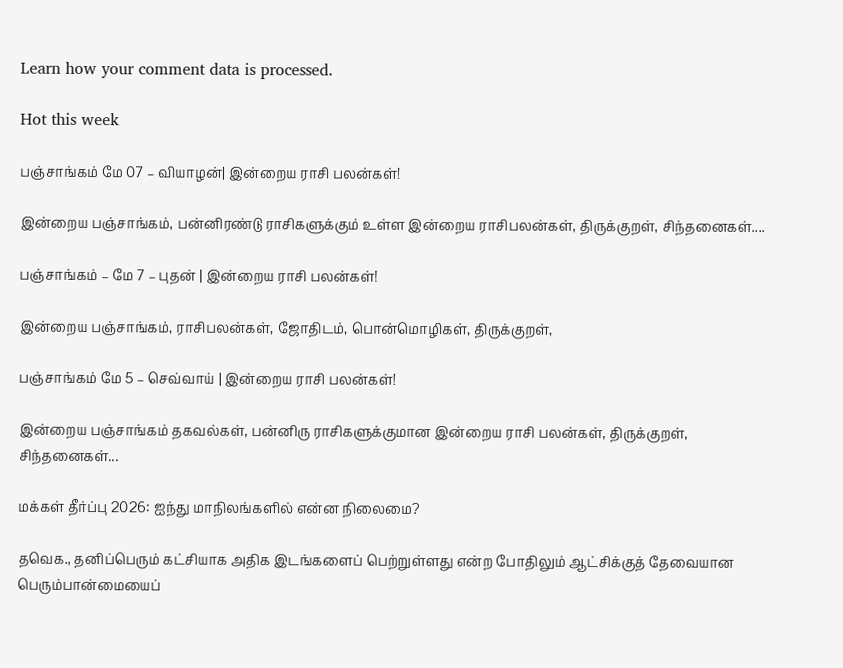Learn how your comment data is processed.

Hot this week

பஞ்சாங்கம் மே 07 – வியாழன்| இன்றைய ராசி பலன்கள்!

இன்றைய பஞ்சாங்கம், பன்னிரண்டு ராசிகளுக்கும் உள்ள இன்றைய ராசிபலன்கள், திருக்குறள், சிந்தனைகள்....

பஞ்சாங்கம் – மே 7 – புதன் | இன்றைய ராசி பலன்கள்!

இன்றைய பஞ்சாங்கம், ராசிபலன்கள், ஜோதிடம், பொன்மொழிகள், திருக்குறள்,

பஞ்சாங்கம் மே 5 – செவ்வாய் | இன்றைய ராசி பலன்கள்!

இன்றைய பஞ்சாங்கம் தகவல்கள், பன்னிரு ராசிகளுக்குமான இன்றைய ராசி பலன்கள், திருக்குறள், சிந்தனைகள்...

மக்கள் தீர்ப்பு 2026: ஐந்து மாநிலங்களில் என்ன நிலைமை?

தவெக., தனிப்பெரும் கட்சியாக அதிக இடங்களைப் பெற்றுள்ளது என்ற போதிலும் ஆட்சிக்குத் தேவையான பெரும்பான்மையைப்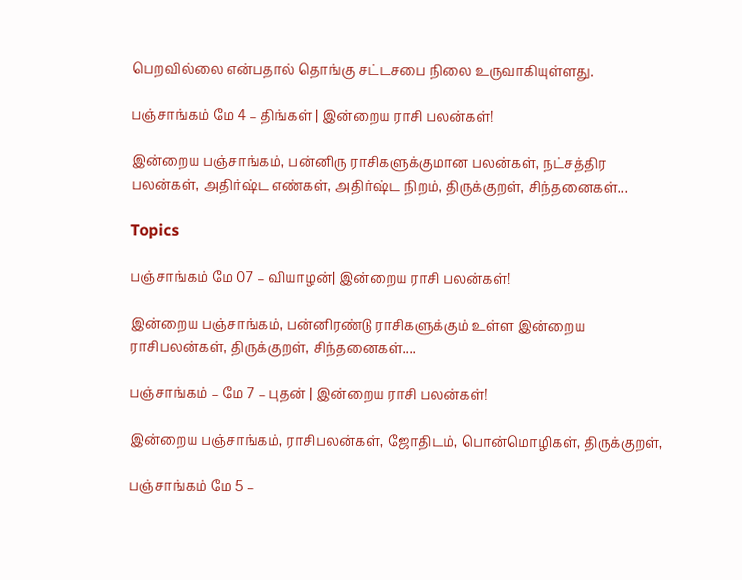பெறவில்லை என்பதால் தொங்கு சட்டசபை நிலை உருவாகியுள்ளது.

பஞ்சாங்கம் மே 4 – திங்கள் | இன்றைய ராசி பலன்கள்!

இன்றைய பஞ்சாங்கம், பன்னிரு ராசிகளுக்குமான பலன்கள், நட்சத்திர பலன்கள், அதிர்ஷ்ட எண்கள், அதிர்ஷ்ட நிறம், திருக்குறள், சிந்தனைகள்...

Topics

பஞ்சாங்கம் மே 07 – வியாழன்| இன்றைய ராசி பலன்கள்!

இன்றைய பஞ்சாங்கம், பன்னிரண்டு ராசிகளுக்கும் உள்ள இன்றைய ராசிபலன்கள், திருக்குறள், சிந்தனைகள்....

பஞ்சாங்கம் – மே 7 – புதன் | இன்றைய ராசி பலன்கள்!

இன்றைய பஞ்சாங்கம், ராசிபலன்கள், ஜோதிடம், பொன்மொழிகள், திருக்குறள்,

பஞ்சாங்கம் மே 5 –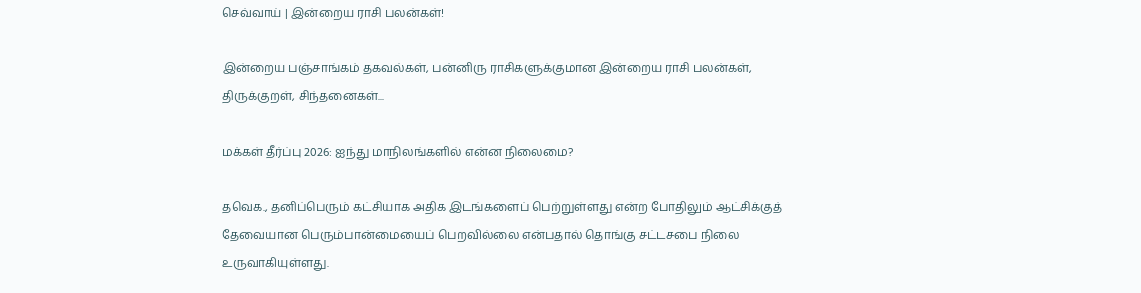செவ்வாய் | இன்றைய ராசி பலன்கள்!

இன்றைய பஞ்சாங்கம் தகவல்கள், பன்னிரு ராசிகளுக்குமான இன்றைய ராசி பலன்கள், திருக்குறள், சிந்தனைகள்...

மக்கள் தீர்ப்பு 2026: ஐந்து மாநிலங்களில் என்ன நிலைமை?

தவெக., தனிப்பெரும் கட்சியாக அதிக இடங்களைப் பெற்றுள்ளது என்ற போதிலும் ஆட்சிக்குத் தேவையான பெரும்பான்மையைப் பெறவில்லை என்பதால் தொங்கு சட்டசபை நிலை உருவாகியுள்ளது.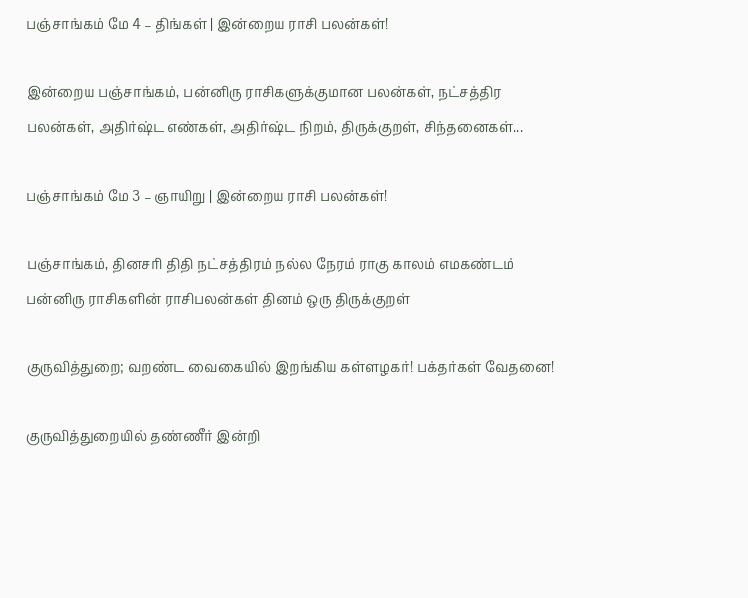பஞ்சாங்கம் மே 4 – திங்கள் | இன்றைய ராசி பலன்கள்!

இன்றைய பஞ்சாங்கம், பன்னிரு ராசிகளுக்குமான பலன்கள், நட்சத்திர பலன்கள், அதிர்ஷ்ட எண்கள், அதிர்ஷ்ட நிறம், திருக்குறள், சிந்தனைகள்...

பஞ்சாங்கம் மே 3 – ஞாயிறு | இன்றைய ராசி பலன்கள்!

பஞ்சாங்கம், தினசரி திதி நட்சத்திரம் நல்ல நேரம் ராகு காலம் எமகண்டம் பன்னிரு ராசிகளின் ராசிபலன்கள் தினம் ஒரு திருக்குறள்

குருவித்துறை; வறண்ட வைகையில் இறங்கிய கள்ளழகர்! பக்தர்கள் வேதனை!

குருவித்துறையில் தண்ணீர் இன்றி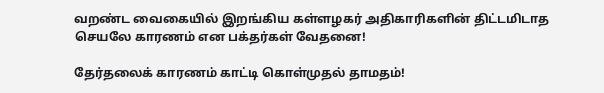வறண்ட வைகையில் இறங்கிய கள்ளழகர் அதிகாரிகளின் திட்டமிடாத செயலே காரணம் என பக்தர்கள் வேதனை!

தேர்தலைக் காரணம் காட்டி கொள்முதல் தாமதம்!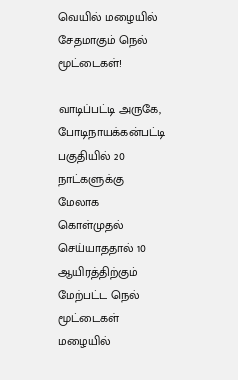வெயில் மழையில் சேதமாகும் நெல் மூட்டைகள்!

வாடிப்பட்டி அருகே, போடிநாயக்கன்பட்டி பகுதியில் 20 நாட்களுக்கு மேலாக கொள்முதல் செய்யாததால் 10 ஆயிரத்திற்கும் மேற்பட்ட நெல் மூட்டைகள் மழையில்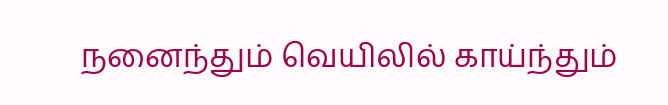நனைந்தும் வெயிலில் காய்ந்தும்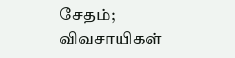சேதம்; விவசாயிகள்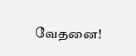வேதனை!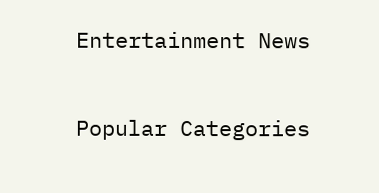Entertainment News

Popular Categories